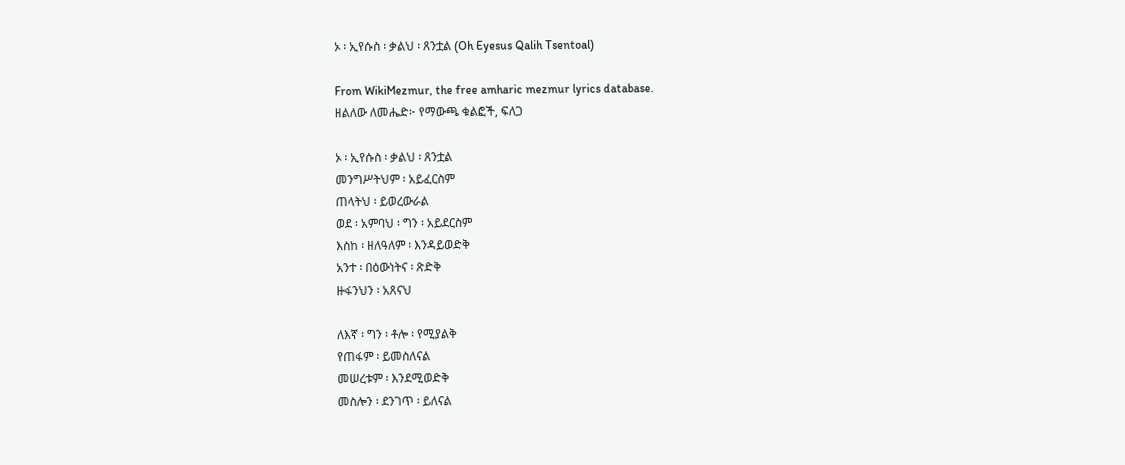ኦ ፡ ኢየሱስ ፡ ቃልህ ፡ ጸንቷል (Oh Eyesus Qalih Tsentoal)

From WikiMezmur, the free amharic mezmur lyrics database.
ዘልለው ለመሔድ፦ የማውጫ ቁልፎች, ፍለጋ

ኦ ፡ ኢየሱስ ፡ ቃልህ ፡ ጸንቷል
መንግሥትህም ፡ አይፈርስም
ጠላትህ ፡ ይወረውራል
ወደ ፡ አምባህ ፡ ግን ፡ አይደርስም
እስከ ፡ ዘለዓለም ፡ እንዳይወድቅ
አንተ ፡ በዕውነትና ፡ ጽድቅ
ዙፋንህን ፡ አጸናህ

ለእኛ ፡ ግን ፡ ቶሎ ፡ የሚያልቅ
የጠፋም ፡ ይመስለናል
መሠረቱም ፡ እንደሚወድቅ
መስሎን ፡ ደንገጥ ፡ ይለናል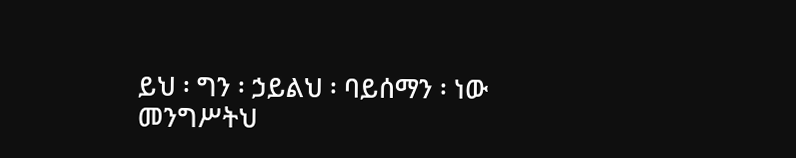ይህ ፡ ግን ፡ ኃይልህ ፡ ባይሰማን ፡ ነው
መንግሥትህ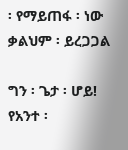፡ የማይጠፋ ፡ ነው
ቃልህም ፡ ይረጋጋል

ግን ፡ ጌታ ፡ ሆይ! የአንተ ፡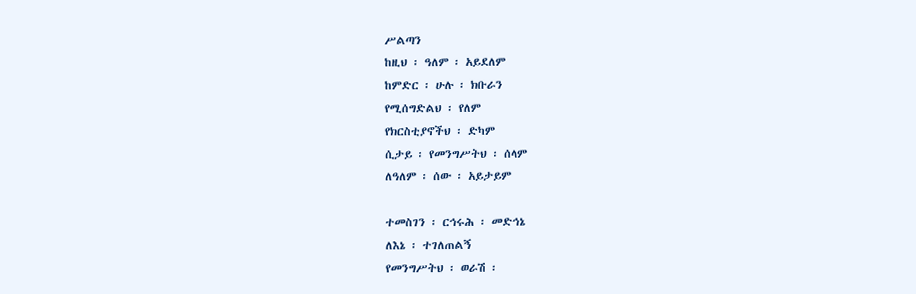ሥልጣን
ከዚህ ፡ ዓለም ፡ አይደለም
ከምድር ፡ ሁሉ ፡ ክቡራን
የሚሰግድልህ ፡ የለም
የክርስቲያኖችህ ፡ ድካም
ሲታይ ፡ የመንግሥትህ ፡ ሰላም
ለዓለም ፡ ሰው ፡ አይታይም

ተመስገን ፡ ርኅሩሕ ፡ መድኅኔ
ለእኔ ፡ ተገለጠልኝ
የመንግሥትህ ፡ ወራሽ ፡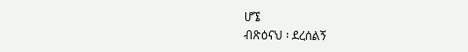ሆኜ
ብጽዕናህ ፡ ደረሰልኝ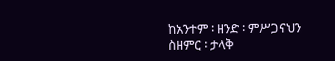ከአንተም ፡ ዘንድ ፡ ምሥጋናህን
ስዘምር ፡ ታላቅ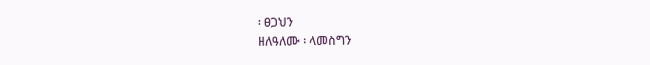፡ ፀጋህን
ዘለዓለሙ ፡ ላመስግን